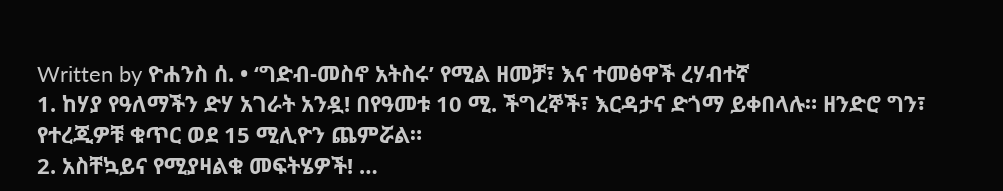Written by ዮሐንስ ሰ. • ‘ግድብ-መስኖ አትስሩ’ የሚል ዘመቻ፣ እና ተመፅዋች ረሃብተኛ
1. ከሃያ የዓለማችን ድሃ አገራት አንዷ! በየዓመቱ 10 ሚ. ችግረኞች፣ እርዳታና ድጎማ ይቀበላሉ። ዘንድሮ ግን፣ የተረጂዎቹ ቁጥር ወደ 15 ሚሊዮን ጨምሯል።
2. አስቸኳይና የሚያዛልቁ መፍትሄዎች! …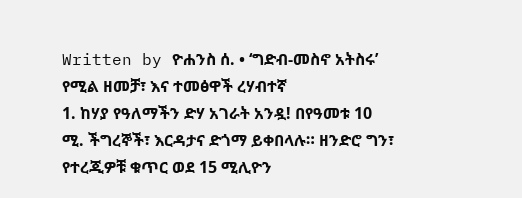Written by ዮሐንስ ሰ. • ‘ግድብ-መስኖ አትስሩ’ የሚል ዘመቻ፣ እና ተመፅዋች ረሃብተኛ
1. ከሃያ የዓለማችን ድሃ አገራት አንዷ! በየዓመቱ 10 ሚ. ችግረኞች፣ እርዳታና ድጎማ ይቀበላሉ። ዘንድሮ ግን፣ የተረጂዎቹ ቁጥር ወደ 15 ሚሊዮን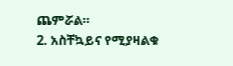ጨምሯል።
2. አስቸኳይና የሚያዛልቁ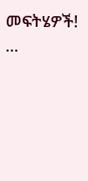መፍትሄዎች! …